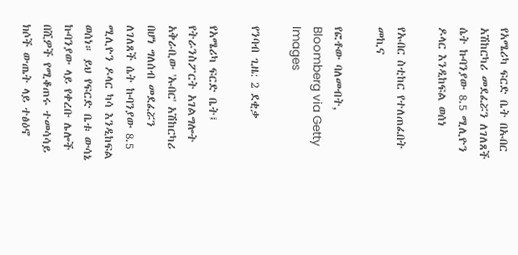የአሜሪካ ፍርድ ቤት በኡበር አሽከርካሪ መደፈሯን ለገለጸች ሴት ኩባንያው 8.5 ሚሊዮን ዶላር እንዲከፍል ወሰነ

የኡበር ስቲከር የተለጠፈበት መኪና

የፎቶው ባለመብት, Bloomberg via Getty Images

የንባብ ጊዜ: 2 ደቂቃ

የአሜሪካ ፍርድ ቤት፤ የትራንስፖርት አገልግሎት አቅራቢው 'ኡበር' አሽከርካሪ በሆነ ግለሰብ መደፈሯን ለገለጸች ሴት ኩባንያው 8.5 ሚሊዮን ዶላር ካሳ እንዲከፍል ወሰነ። ይህ የፍርድ ቤቱ ውሳኔ ኩባንያው ላይ የቀረቡ ሌሎች በሺዎች የሚቆጠሩ ተመሳሳይ ክሶች ውጤት ላይ ተፅዕኖ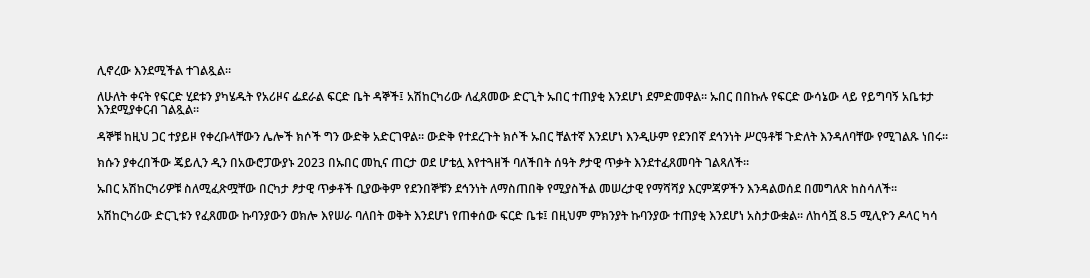ሊኖረው እንደሚችል ተገልጿል።

ለሁለት ቀናት የፍርድ ሂደቱን ያካሄዱት የአሪዞና ፌደራል ፍርድ ቤት ዳኞች፤ አሽከርካሪው ለፈጸመው ድርጊት ኡበር ተጠያቂ እንደሆነ ደምድመዋል። ኡበር በበኩሉ የፍርድ ውሳኔው ላይ የይግባኝ አቤቱታ እንደሚያቀርብ ገልጿል።

ዳኞቹ ከዚህ ጋር ተያይዞ የቀረቡላቸውን ሌሎች ክሶች ግን ውድቅ አድርገዋል። ውድቅ የተደረጉት ክሶች ኡበር ቸልተኛ እንደሆነ እንዲሁም የደንበኛ ደኅንነት ሥርዓቶቹ ጉድለት እንዳለባቸው የሚገልጹ ነበሩ።

ክሱን ያቀረበችው ጄይሊን ዲን በአውሮፓውያኑ 2023 በኡበር መኪና ጠርታ ወደ ሆቴሏ እየተጓዘች ባለችበት ሰዓት ፆታዊ ጥቃት እንደተፈጸመባት ገልጻለች።

ኡበር አሽከርካሪዎቹ ስለሚፈጽሟቸው በርካታ ፆታዊ ጥቃቶች ቢያውቅም የደንበኞቹን ደኅንነት ለማስጠበቅ የሚያስችል መሠረታዊ የማሻሻያ እርምጃዎችን እንዳልወሰደ በመግለጽ ከስሳለች።

አሽከርካሪው ድርጊቱን የፈጸመው ኩባንያውን ወክሎ እየሠራ ባለበት ወቅት እንደሆነ የጠቀሰው ፍርድ ቤቱ፤ በዚህም ምክንያት ኩባንያው ተጠያቂ እንደሆነ አስታውቋል። ለከሳሿ 8.5 ሚሊዮን ዶላር ካሳ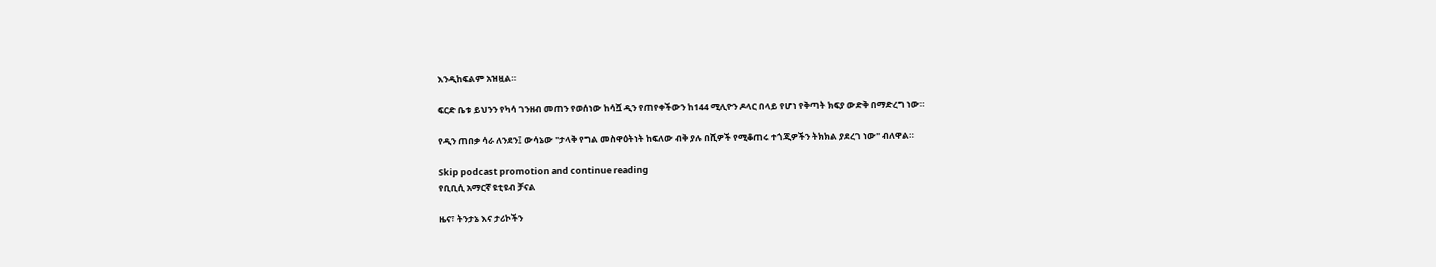እንዲከፍልም አዝዟል።

ፍርድ ቤቱ ይህንን የካሳ ገንዘብ መጠን የወሰነው ከሳሿ ዲን የጠየቀችውን ከ144 ሚሊዮን ዶላር በላይ የሆነ የቅጣት ክፍያ ውድቅ በማድረግ ነው።

የዲን ጠበቃ ሳራ ለንደን፤ ውሳኔው "ታላቅ የግል መስዋዕትነት ከፍለው ብቅ ያሉ በሺዎች የሚቆጠሩ ተጎጂዎችን ትክክል ያደረገ ነው" ብለዋል።

Skip podcast promotion and continue reading
የቢቢሲ አማርኛ ዩቲዩብ ቻናል

ዜና፣ ትንታኔ እና ታሪኮችን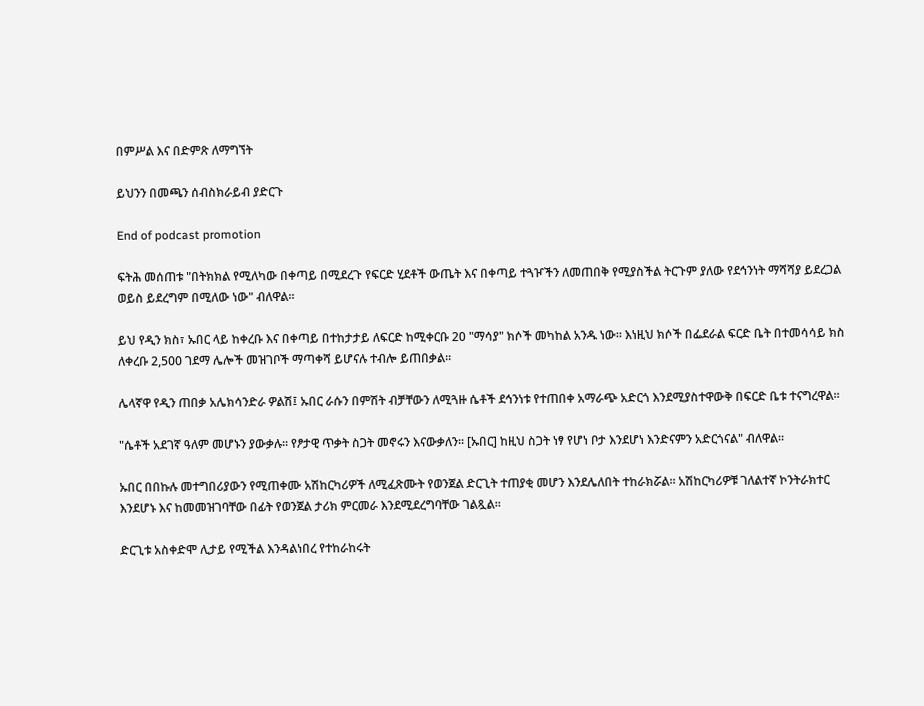በምሥል እና በድምጽ ለማግኘት

ይህንን በመጫን ሰብስክራይብ ያድርጉ

End of podcast promotion

ፍትሕ መሰጠቱ "በትክክል የሚለካው በቀጣይ በሚደረጉ የፍርድ ሂደቶች ውጤት እና በቀጣይ ተጓዦችን ለመጠበቅ የሚያስችል ትርጉም ያለው የደኅንነት ማሻሻያ ይደረጋል ወይስ ይደረግም በሚለው ነው" ብለዋል።

ይህ የዲን ክስ፣ ኡበር ላይ ከቀረቡ እና በቀጣይ በተከታታይ ለፍርድ ከሚቀርቡ 20 "ማሳያ" ክሶች መካከል አንዱ ነው። እነዚህ ክሶች በፌደራል ፍርድ ቤት በተመሳሳይ ክስ ለቀረቡ 2,500 ገደማ ሌሎች መዝገቦች ማጣቀሻ ይሆናሉ ተብሎ ይጠበቃል።

ሌላኛዋ የዲን ጠበቃ አሌክሳንድራ ዎልሽ፤ ኡበር ራሱን በምሽት ብቻቸውን ለሚጓዙ ሴቶች ደኅንነቱ የተጠበቀ አማራጭ አድርጎ እንደሚያስተዋውቅ በፍርድ ቤቱ ተናግረዋል።

"ሴቶች አደገኛ ዓለም መሆኑን ያውቃሉ። የፆታዊ ጥቃት ስጋት መኖሩን እናውቃለን። [ኡበር] ከዚህ ስጋት ነፃ የሆነ ቦታ እንደሆነ እንድናምን አድርጎናል" ብለዋል።

ኡበር በበኩሉ መተግበሪያውን የሚጠቀሙ አሽከርካሪዎች ለሚፈጽሙት የወንጀል ድርጊት ተጠያቂ መሆን እንደሌለበት ተከራክሯል። አሽከርካሪዎቹ ገለልተኛ ኮንትራክተር እንደሆኑ እና ከመመዝገባቸው በፊት የወንጀል ታሪክ ምርመራ እንደሚደረግባቸው ገልጿል።

ድርጊቱ አስቀድሞ ሊታይ የሚችል እንዳልነበረ የተከራከሩት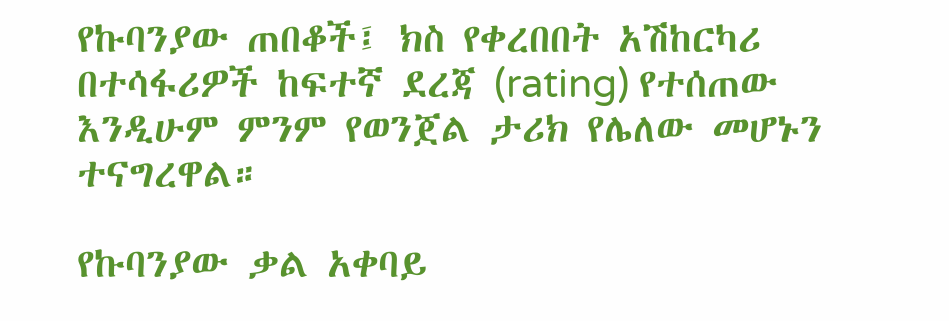የኩባንያው ጠበቆች፤ ክስ የቀረበበት አሽከርካሪ በተሳፋሪዎች ከፍተኛ ደረጃ (rating) የተሰጠው እንዲሁም ምንም የወንጀል ታሪክ የሌለው መሆኑን ተናግረዋል።

የኩባንያው ቃል አቀባይ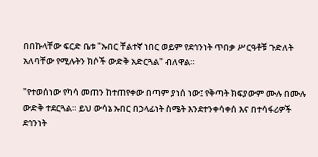በበኩላቸው ፍርድ ቤቱ "ኡበር ቸልተኛ ነበር ወይም የደኅንነት ጥበቃ ሥርዓቶቹ ጉድለት አለባቸው የሚሉትን ክሶች ውድቅ አድርጓል" ብለዋል።

"የተወሰነው የካሳ መጠን ከተጠየቀው በጣም ያነሰ ነው፤ የቅጣት ክፍያውም ሙሉ በሙሉ ውድቅ ተደርጓል። ይህ ውሳኔ ኡበር በኃላፊነት ስሜት እንደተንቀሳቀሰ እና በተሳፋሪዎች ደኅንነት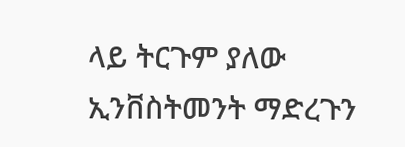ላይ ትርጉም ያለው ኢንቨስትመንት ማድረጉን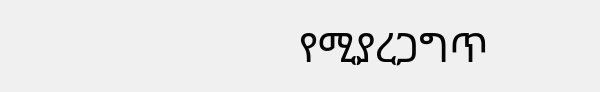የሚያረጋግጥ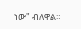ነው" ብለዋል።